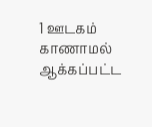1 ஊடகம்
காணாமல் ஆக்கப்பட்ட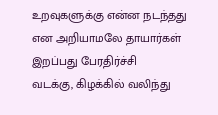உறவுகளுக்கு என்ன நடந்தது என அறியாமலே தாயார்கள் இறப்பது பேரதிர்ச்சி
வடக்கு, கிழக்கில் வலிந்து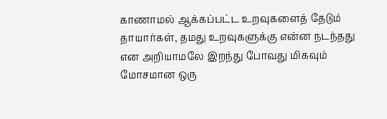காணாமல் ஆக்கப்பட்ட உறவுகளைத் தேடும் தாயார்கள், தமது உறவுகளுக்கு என்ன நடந்தது என அறியாமலே இறந்து போவது மிகவும் மோசமான ஒரு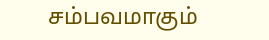சம்பவமாகும்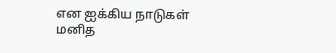என ஐக்கிய நாடுகள் மனித